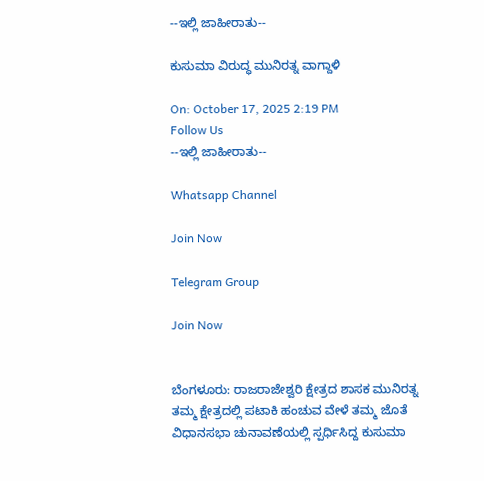--ಇಲ್ಲಿ ಜಾಹೀರಾತು--

ಕುಸುಮಾ ವಿರುದ್ಧ ಮುನಿರತ್ನ ವಾಗ್ದಾಳಿ

On: October 17, 2025 2:19 PM
Follow Us
--ಇಲ್ಲಿ ಜಾಹೀರಾತು--

Whatsapp Channel

Join Now

Telegram Group

Join Now


ಬೆಂಗಳೂರು: ರಾಜರಾಜೇಶ್ವರಿ ಕ್ಷೇತ್ರದ ಶಾಸಕ ಮುನಿರತ್ನ ತಮ್ಮ ಕ್ಷೇತ್ರದಲ್ಲಿ ಪಟಾಕಿ ಹಂಚುವ ವೇಳೆ ತಮ್ಮ ಜೊತೆ ವಿಧಾನಸಭಾ ಚುನಾವಣೆಯಲ್ಲಿ ಸ್ಪರ್ಧಿಸಿದ್ದ ಕುಸುಮಾ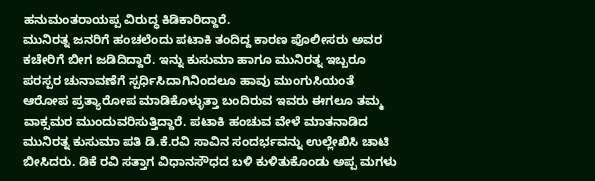ಹನುಮಂತರಾಯಪ್ಪ ವಿರುದ್ಧ ಕಿಡಿಕಾರಿದ್ದಾರೆ.
ಮುನಿರತ್ನ ಜನರಿಗೆ ಹಂಚಲೆಂದು ಪಟಾಕಿ ತಂದಿದ್ದ ಕಾರಣ ಪೊಲೀಸರು ಅವರ ಕಚೇರಿಗೆ ಬೀಗ ಜಡಿದಿದ್ದಾರೆ. ಇನ್ನು ಕುಸುಮಾ ಹಾಗೂ ಮುನಿರತ್ನ ಇಬ್ಬರೂ ಪರಸ್ಪರ ಚುನಾವಣೆಗೆ ಸ್ಪರ್ಧಿಸಿದಾಗಿನಿಂದಲೂ ಹಾವು ಮುಂಗುಸಿಯಂತೆ ಆರೋಪ ಪ್ರತ್ಯಾರೋಪ ಮಾಡಿಕೊಳ್ಳುತ್ತಾ ಬಂದಿರುವ ಇವರು ಈಗಲೂ ತಮ್ಮ ವಾಕ್ಸಮರ ಮುಂದುವರಿಸುತ್ತಿದ್ದಾರೆ. ಪಟಾಕಿ ಹಂಚುವ ವೇಳೆ ಮಾತನಾಡಿದ ಮುನಿರತ್ನ ಕುಸುಮಾ ಪತಿ ಡಿ.ಕೆ.ರವಿ ಸಾವಿನ ಸಂದರ್ಭವನ್ನು ಉಲ್ಲೇಖಿಸಿ ಚಾಟಿ ಬೀಸಿದರು. ಡಿಕೆ ರವಿ ಸತ್ತಾಗ ವಿಧಾನಸೌಧದ ಬಳಿ ಕುಳಿತುಕೊಂಡು ಅಪ್ಪ ಮಗಳು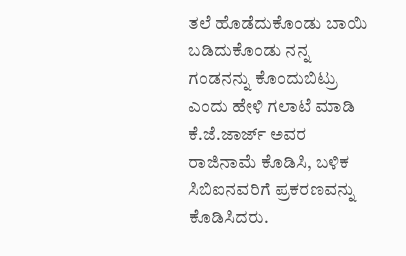ತಲೆ ಹೊಡೆದುಕೊಂಡು ಬಾಯಿ ಬಡಿದುಕೊಂಡು ನನ್ನ ಗಂಡನನ್ನು ಕೊಂದುಬಿಟ್ರು ಎಂದು ಹೇಳಿ ಗಲಾಟೆ ಮಾಡಿ ಕೆ.ಜೆ.ಜಾರ್ಜ್ ಅವರ ರಾಜಿನಾಮೆ ಕೊಡಿಸಿ, ಬಳಿಕ ಸಿಬಿಐನವರಿಗೆ ಪ್ರಕರಣವನ್ನು ಕೊಡಿಸಿದರು.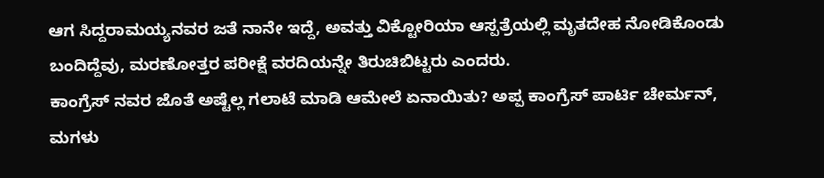ಆಗ ಸಿದ್ದರಾಮಯ್ಯನವರ ಜತೆ ನಾನೇ ಇದ್ದೆ, ಅವತ್ತು ವಿಕ್ಟೋರಿಯಾ ಆಸ್ಪತ್ರೆಯಲ್ಲಿ ಮೃತದೇಹ ನೋಡಿಕೊಂಡು ಬಂದಿದ್ದೆವು, ಮರಣೋತ್ತರ ಪರೀಕ್ಷೆ ವರದಿಯನ್ನೇ ತಿರುಚಿಬಿಟ್ಟರು ಎಂದರು.
ಕಾಂಗ್ರೆಸ್ ನವರ ಜೊತೆ ಅಷ್ಟೆಲ್ಲ ಗಲಾಟೆ ಮಾಡಿ ಆಮೇಲೆ ಏನಾಯಿತು? ಅಪ್ಪ ಕಾಂಗ್ರೆಸ್ ಪಾರ್ಟಿ ಚೇರ್ಮನ್, ಮಗಳು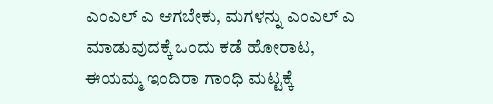ಎಂಎಲ್ ಎ ಆಗಬೇಕು, ಮಗಳನ್ನು ಎಂಎಲ್ ಎ ಮಾಡುವುದಕ್ಕೆ ಒಂದು ಕಡೆ ಹೋರಾಟ, ಈಯಮ್ಮ ಇಂದಿರಾ ಗಾಂಧಿ ಮಟ್ಟಕ್ಕೆ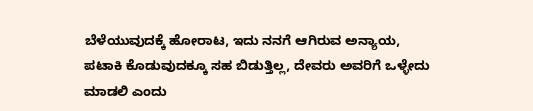ಬೆಳೆಯುವುದಕ್ಕೆ ಹೋರಾಟ, ಇದು ನನಗೆ ಆಗಿರುವ ಅನ್ಯಾಯ, ಪಟಾಕಿ ಕೊಡುವುದಕ್ಕೂ ಸಹ ಬಿಡುತ್ತಿಲ್ಲ, ದೇವರು ಅವರಿಗೆ ಒಳ್ಳೇದು ಮಾಡಲಿ ಎಂದು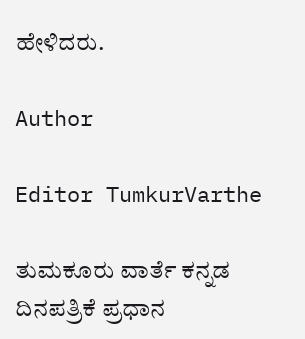ಹೇಳಿದರು.

Author

Editor TumkurVarthe

ತುಮಕೂರು ವಾರ್ತೆ ಕನ್ನಡ ದಿನಪತ್ರಿಕೆ ಪ್ರಧಾನ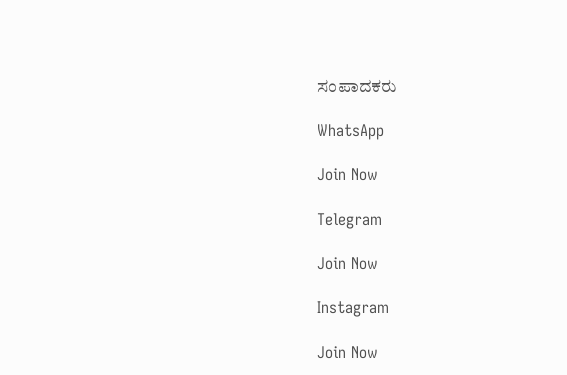ಸಂಪಾದಕರು

WhatsApp

Join Now

Telegram

Join Now

Instagram

Join Now